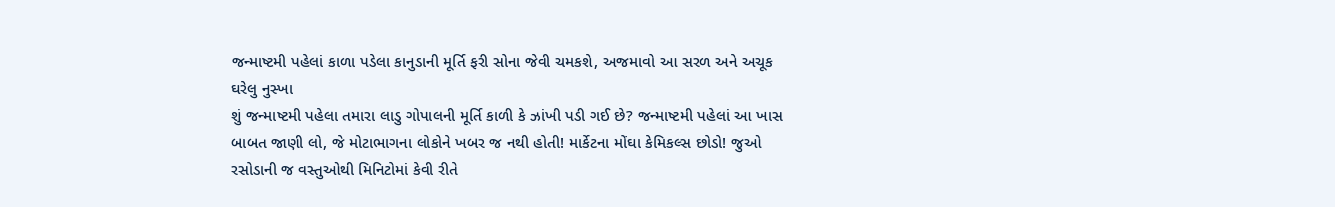જન્માષ્ટમી પહેલાં કાળા પડેલા કાનુડાની મૂર્તિ ફરી સોના જેવી ચમકશે, અજમાવો આ સરળ અને અચૂક ઘરેલુ નુસ્ખા
શું જન્માષ્ટમી પહેલા તમારા લાડુ ગોપાલની મૂર્તિ કાળી કે ઝાંખી પડી ગઈ છે? જન્માષ્ટમી પહેલાં આ ખાસ બાબત જાણી લો, જે મોટાભાગના લોકોને ખબર જ નથી હોતી! માર્કેટના મોંઘા કેમિકલ્સ છોડો! જુઓ રસોડાની જ વસ્તુઓથી મિનિટોમાં કેવી રીતે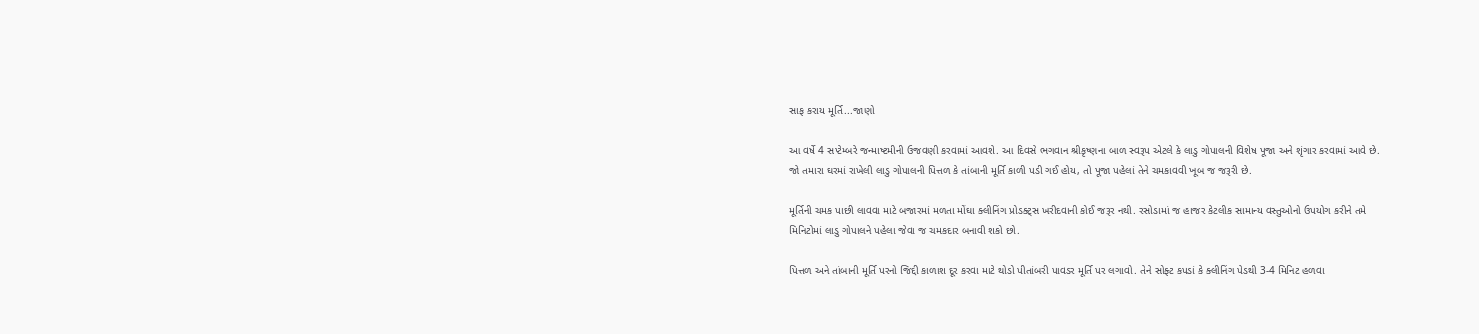સાફ કરાય મૂર્તિ...જાણો

આ વર્ષે 4 સપ્ટેમ્બરે જન્માષ્ટમીની ઉજવણી કરવામાં આવશે. આ દિવસે ભગવાન શ્રીકૃષ્ણના બાળ સ્વરૂપ એટલે કે લાડુ ગોપાલની વિશેષ પૂજા અને શૃંગાર કરવામાં આવે છે. જો તમારા ઘરમાં રાખેલી લાડુ ગોપાલની પિત્તળ કે તાંબાની મૂર્તિ કાળી પડી ગઈ હોય, તો પૂજા પહેલાં તેને ચમકાવવી ખૂબ જ જરૂરી છે.

મૂર્તિની ચમક પાછી લાવવા માટે બજારમાં મળતા મોંઘા ક્લીનિંગ પ્રોડક્ટ્સ ખરીદવાની કોઈ જરૂર નથી. રસોડામાં જ હાજર કેટલીક સામાન્ય વસ્તુઓનો ઉપયોગ કરીને તમે મિનિટોમાં લાડુ ગોપાલને પહેલા જેવા જ ચમકદાર બનાવી શકો છો.

પિત્તળ અને તાંબાની મૂર્તિ પરનો જિદ્દી કાળાશ દૂર કરવા માટે થોડો પીતાંબરી પાવડર મૂર્તિ પર લગાવો. તેને સોફ્ટ કપડાં કે ક્લીનિંગ પેડથી 3-4 મિનિટ હળવા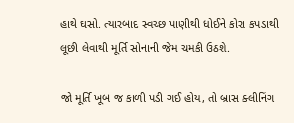હાથે ઘસો. ત્યારબાદ સ્વચ્છ પાણીથી ધોઈને કોરા કપડાથી લૂછી લેવાથી મૂર્તિ સોનાની જેમ ચમકી ઉઠશે.

જો મૂર્તિ ખૂબ જ કાળી પડી ગઈ હોય, તો બ્રાસ ક્લીનિંગ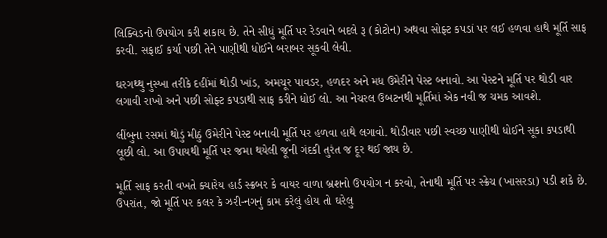લિક્વિડનો ઉપયોગ કરી શકાય છે. તેને સીધું મૂર્તિ પર રેડવાને બદલે રૂ (કોટોન) અથવા સોફ્ટ કપડાં પર લઈ હળવા હાથે મૂર્તિ સાફ કરવી. સફાઈ કર્યા પછી તેને પાણીથી ધોઈને બરાબર સૂકવી લેવી.

ઘરગથ્થુ નુસ્ખા તરીકે દહીંમાં થોડી ખાંડ, અમચૂર પાવડર, હળદર અને મધ ઉમેરીને પેસ્ટ બનાવો. આ પેસ્ટને મૂર્તિ પર થોડી વાર લગાવી રાખો અને પછી સોફ્ટ કપડાથી સાફ કરીને ધોઈ લો. આ નેચરલ ઉબટનથી મૂર્તિમાં એક નવી જ ચમક આવશે.

લીંબુના રસમાં થોડું મીઠું ઉમેરીને પેસ્ટ બનાવી મૂર્તિ પર હળવા હાથે લગાવો. થોડીવાર પછી સ્વચ્છ પાણીથી ધોઈને સૂકા કપડાથી લૂછી લો. આ ઉપાયથી મૂર્તિ પર જમા થયેલી જૂની ગંદકી તુરંત જ દૂર થઈ જાય છે.

મૂર્તિ સાફ કરતી વખતે ક્યારેય હાર્ડ સ્ક્રબર કે વાયર વાળા બ્રશનો ઉપયોગ ન કરવો, તેનાથી મૂર્તિ પર સ્ક્રેચ (ખાસરડા) પડી શકે છે. ઉપરાંત, જો મૂર્તિ પર કલર કે ઝરી-નગનું કામ કરેલું હોય તો ઘરેલુ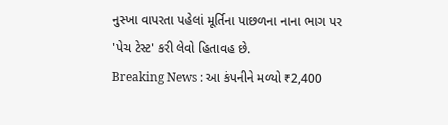નુસ્ખા વાપરતા પહેલાં મૂર્તિના પાછળના નાના ભાગ પર 'પેચ ટેસ્ટ' કરી લેવો હિતાવહ છે.
Breaking News : આ કંપનીને મળ્યો ₹2,400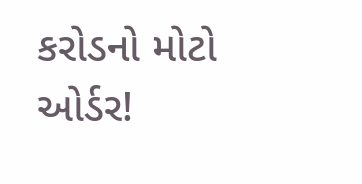કરોડનો મોટો ઓર્ડર!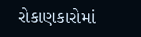રોકાણકારોમાં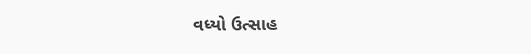વધ્યો ઉત્સાહ